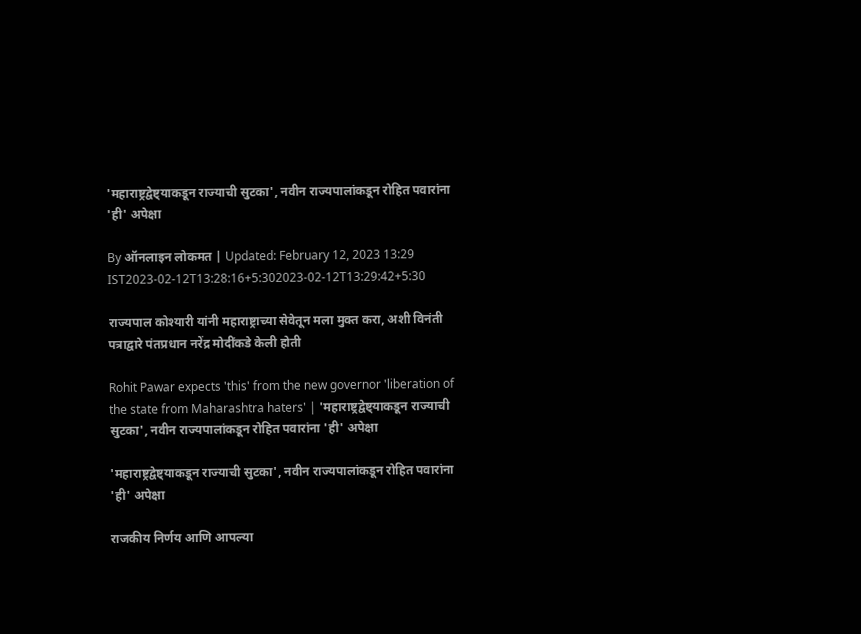'महाराष्ट्रद्वेष्ट्याकडून राज्याची सुटका', नवीन राज्यपालांकडून रोहित पवारांना 'ही' अपेक्षा

By ऑनलाइन लोकमत | Updated: February 12, 2023 13:29 IST2023-02-12T13:28:16+5:302023-02-12T13:29:42+5:30

राज्यपाल कोश्यारी यांनी महाराष्ट्राच्या सेवेतून मला मुक्त करा, अशी विनंती पत्राद्वारे पंतप्रधान नरेंद्र मोदींकडे केली होती

Rohit Pawar expects 'this' from the new governor 'liberation of the state from Maharashtra haters' | 'महाराष्ट्रद्वेष्ट्याकडून राज्याची सुटका', नवीन राज्यपालांकडून रोहित पवारांना 'ही' अपेक्षा

'महाराष्ट्रद्वेष्ट्याकडून राज्याची सुटका', नवीन राज्यपालांकडून रोहित पवारांना 'ही' अपेक्षा

राजकीय निर्णय आणि आपल्या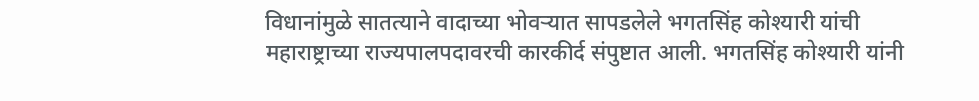विधानांमुळे सातत्याने वादाच्या भोवऱ्यात सापडलेले भगतसिंह कोश्यारी यांची महाराष्ट्राच्या राज्यपालपदावरची कारकीर्द संपुष्टात आली. भगतसिंह कोश्यारी यांनी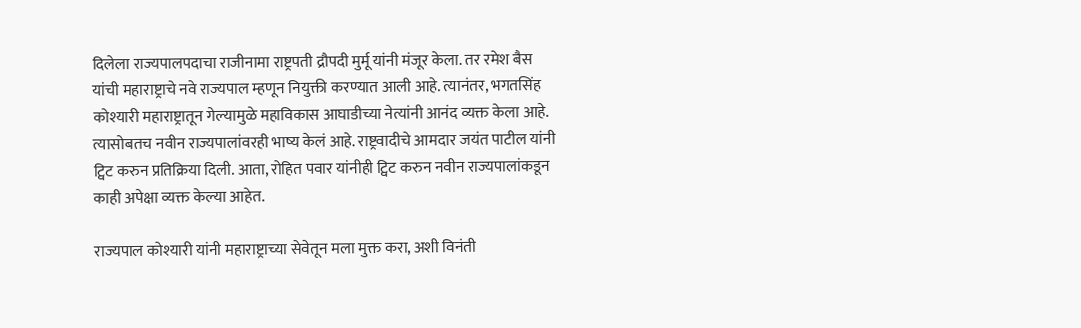दिलेला राज्यपालपदाचा राजीनामा राष्ट्रपती द्रौपदी मुर्मू यांनी मंजूर केला. तर रमेश बैस यांची महाराष्ट्राचे नवे राज्यपाल म्हणून नियुक्ती करण्यात आली आहे. त्यानंतर, भगतसिंह कोश्यारी महाराष्ट्रातून गेल्यामुळे महाविकास आघाडीच्या नेत्यांनी आनंद व्यक्त केला आहे. त्यासोबतच नवीन राज्यपालांवरही भाष्य केलं आहे. राष्ट्रवादीचे आमदार जयंत पाटील यांनी ट्विट करुन प्रतिक्रिया दिली. आता, रोहित पवार यांनीही ट्विट करुन नवीन राज्यपालांकडून काही अपेक्षा व्यक्त केल्या आहेत.

राज्यपाल कोश्यारी यांनी महाराष्ट्राच्या सेवेतून मला मुक्त करा, अशी विनंती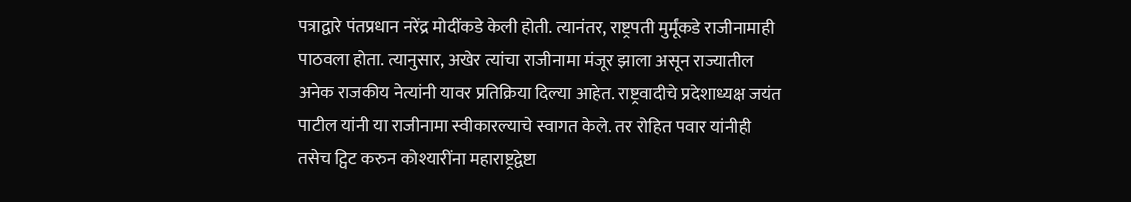पत्राद्वारे पंतप्रधान नरेंद्र मोदींकडे केली होती. त्यानंतर, राष्ट्रपती मुर्मूंकडे राजीनामाही पाठवला होता. त्यानुसार, अखेर त्यांचा राजीनामा मंजूर झाला असून राज्यातील अनेक राजकीय नेत्यांनी यावर प्रतिक्रिया दिल्या आहेत. राष्ट्रवादीचे प्रदेशाध्यक्ष जयंत पाटील यांनी या राजीनामा स्वीकारल्याचे स्वागत केले. तर रोहित पवार यांनीही तसेच ट्विट करुन कोश्यारींना महाराष्ट्रद्वेष्टा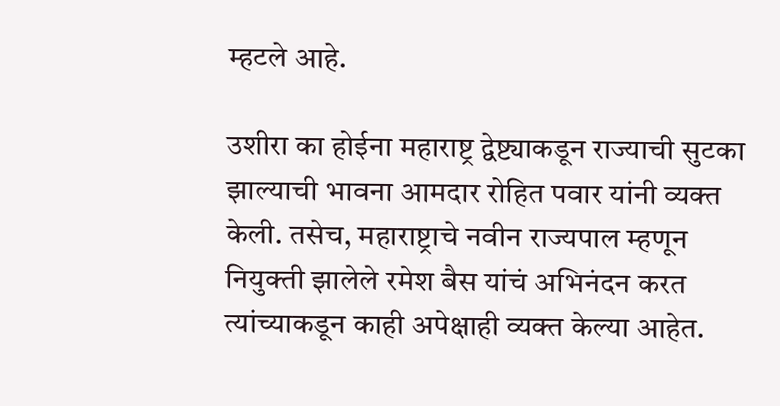म्हटले आहे.

उशीरा का होईना महाराष्ट्र द्वेष्ट्याकडून राज्याची सुटका झाल्याची भावना आमदार रोहित पवार यांनी व्यक्त केली. तसेच, महाराष्ट्राचे नवीन राज्यपाल म्हणून नियुक्ती झालेले रमेश बैस यांचं अभिनंदन करत त्यांच्याकडून काही अपेक्षाही व्यक्त केल्या आहेत.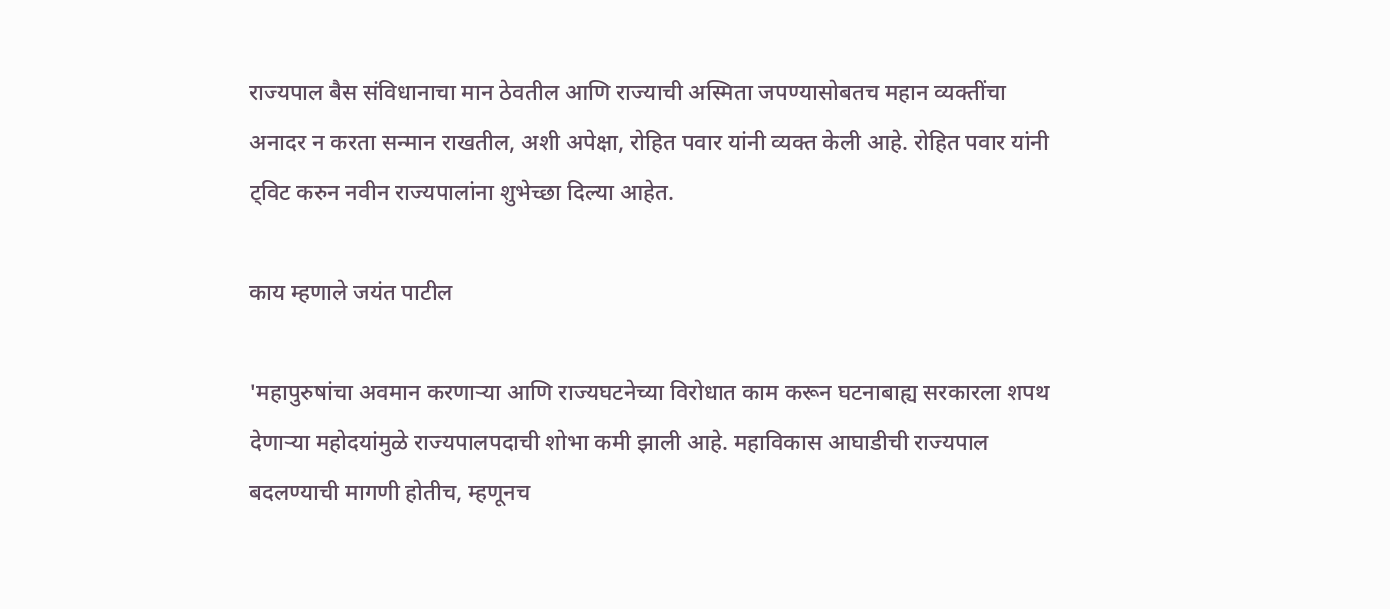राज्यपाल बैस संविधानाचा मान ठेवतील आणि राज्याची अस्मिता जपण्यासोबतच महान व्यक्तींचा अनादर न करता सन्मान राखतील, अशी अपेक्षा, रोहित पवार यांनी व्यक्त केली आहे. रोहित पवार यांनी ट्विट करुन नवीन राज्यपालांना शुभेच्छा दिल्या आहेत.

काय म्हणाले जयंत पाटील

'महापुरुषांचा अवमान करणाऱ्या आणि राज्यघटनेच्या विरोधात काम करून घटनाबाह्य सरकारला शपथ देणाऱ्या महोदयांमुळे राज्यपालपदाची शोभा कमी झाली आहे. महाविकास आघाडीची राज्यपाल बदलण्याची मागणी होतीच, म्हणूनच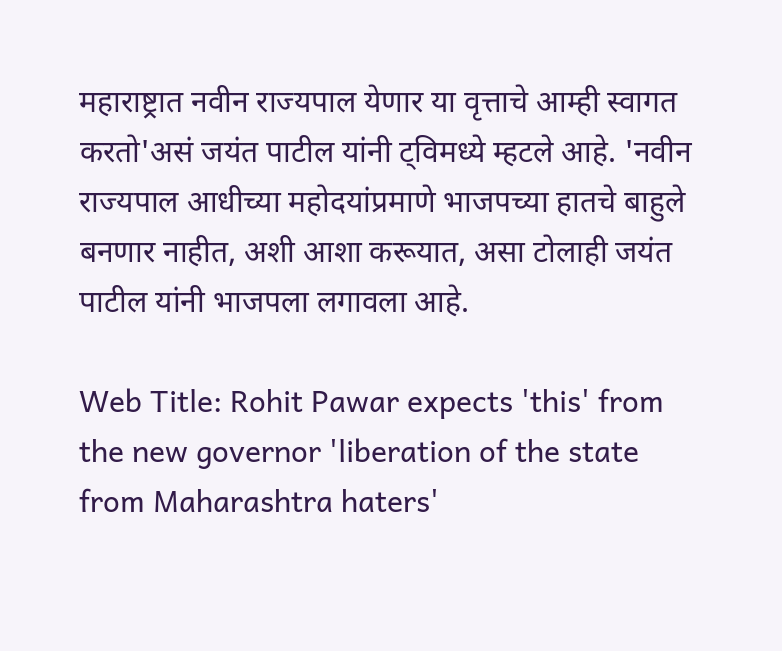महाराष्ट्रात नवीन राज्यपाल येणार या वृत्ताचे आम्ही स्वागत करतो'असं जयंत पाटील यांनी ट्विमध्ये म्हटले आहे. 'नवीन राज्यपाल आधीच्या महोदयांप्रमाणे भाजपच्या हातचे बाहुले बनणार नाहीत, अशी आशा करूयात, असा टोलाही जयंत पाटील यांनी भाजपला लगावला आहे.

Web Title: Rohit Pawar expects 'this' from the new governor 'liberation of the state from Maharashtra haters'